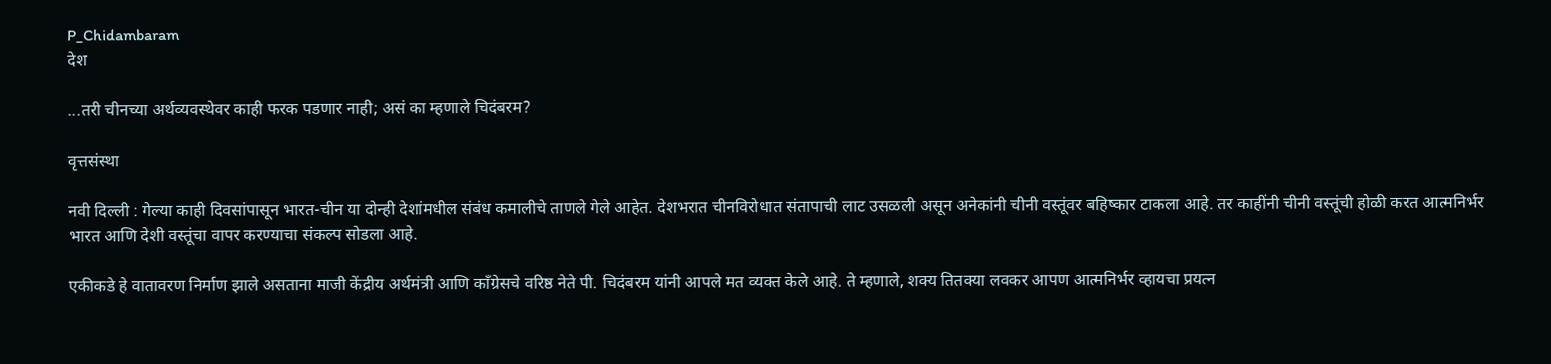P_Chidambaram
देश

...तरी चीनच्या अर्थव्यवस्थेवर काही फरक पडणार नाही; असं का म्हणाले चिदंबरम?

वृत्तसंस्था

नवी दिल्ली : गेल्या काही दिवसांपासून भारत-चीन या दोन्ही देशांमधील संबंध कमालीचे ताणले गेले आहेत. देशभरात चीनविरोधात संतापाची लाट उसळली असून अनेकांनी चीनी वस्तूंवर बहिष्कार टाकला आहे. तर काहींनी चीनी वस्तूंची होळी करत आत्मनिर्भर भारत आणि देशी वस्तूंचा वापर करण्याचा संकल्प सोडला आहे.

एकीकडे हे वातावरण निर्माण झाले असताना माजी केंद्रीय अर्थमंत्री आणि काँग्रेसचे वरिष्ठ नेते पी. चिदंबरम यांनी आपले मत व्यक्त केले आहे. ते म्हणाले, शक्य तितक्या लवकर आपण आत्मनिर्भर व्हायचा प्रयत्न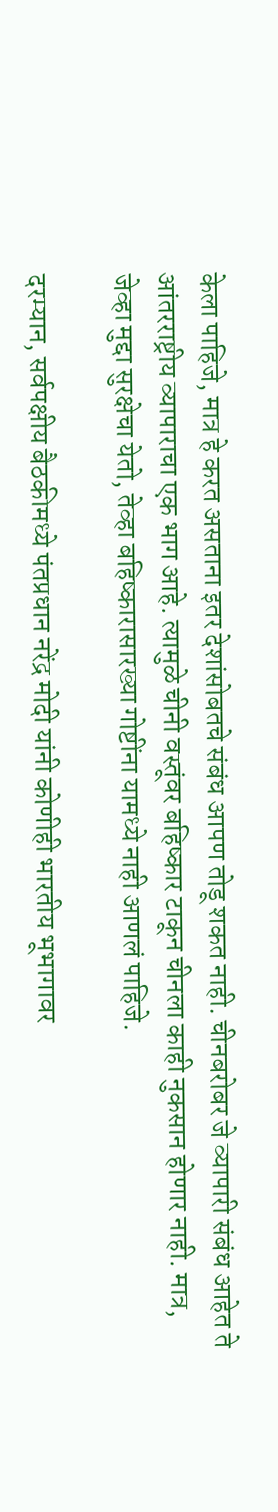केला पाहिजे, मात्र हे करत असताना इतर देशांसोबतचे संबंध आपण तोडू शकत नाही. चीनबरोबर जे व्यापारी संबंध आहेत ते आंतरराष्ट्रीय व्यापाराचा एक भाग आहे. त्यामुळे चीनी वस्तूंवर बहिष्कार टाकून चीनला काही नुकसान होणार नाही. मात्र, जेव्हा मुद्दा सुरक्षेचा येतो, तेव्हा बहिष्कारासारख्या गोष्टींना यामध्ये नाही आणलं पाहिजे.

दरम्यान, सर्वपक्षीय बैठकीमध्ये पंतप्रधान नरेंद्र मोदी यांनी कोणीही भारतीय भूभागावर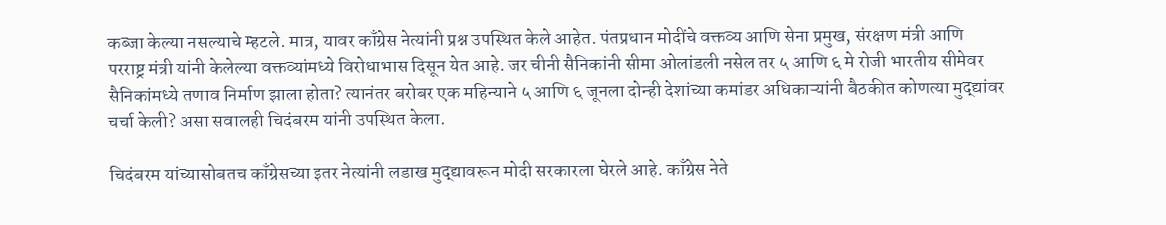कब्जा केल्या नसल्याचे म्हटले. मात्र, यावर काँग्रेस नेत्यांनी प्रश्न उपस्थित केले आहेत. पंतप्रधान मोदींचे वक्तव्य आणि सेना प्रमुख, संरक्षण मंत्री आणि परराष्ट्र मंत्री यांनी केलेल्या वक्तव्यांमध्ये विरोधाभास दिसून येत आहे. जर चीनी सैनिकांनी सीमा ओलांडली नसेल तर ५ आणि ६ मे रोजी भारतीय सीमेवर सैनिकांमध्ये तणाव निर्माण झाला होता? त्यानंतर बरोबर एक महिन्याने ५ आणि ६ जूनला दोन्ही देशांच्या कमांडर अधिकाऱ्यांनी बैठकीत कोणत्या मुद्द्यांवर चर्चा केली? असा सवालही चिदंबरम यांनी उपस्थित केला.

चिदंबरम यांच्यासोबतच काँग्रेसच्या इतर नेत्यांनी लडाख मुद्द्यावरून मोदी सरकारला घेरले आहे. काँग्रेस नेते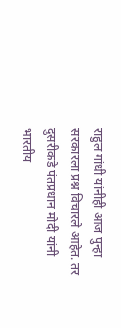राहुल गांधी यांनीही आज पुन्हा सरकारला प्रश्न विचारले आहेत. तर दुसरीकडे पंतप्रधान मोदी यांनी भारतीय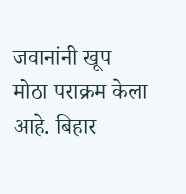जवानांनी खूप मोठा पराक्रम केला आहे. बिहार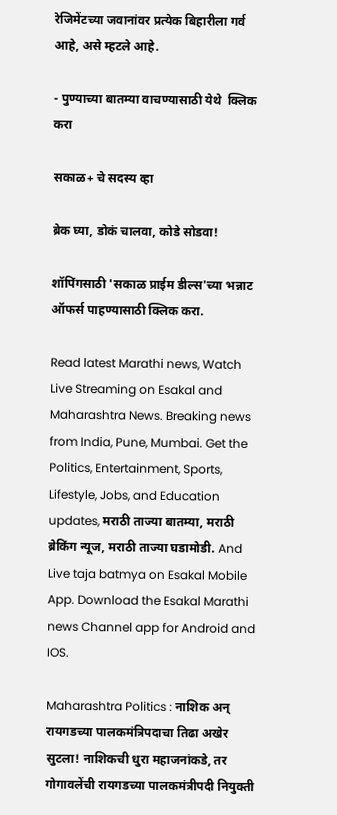रेजिमेंटच्या जवानांवर प्रत्येक बिहारीला गर्व आहे, असे म्हटले आहे.

- पुण्याच्या बातम्या वाचण्यासाठी येथे  क्लिक करा

सकाळ+ चे सदस्य व्हा

ब्रेक घ्या, डोकं चालवा, कोडे सोडवा!

शॉपिंगसाठी 'सकाळ प्राईम डील्स'च्या भन्नाट ऑफर्स पाहण्यासाठी क्लिक करा.

Read latest Marathi news, Watch Live Streaming on Esakal and Maharashtra News. Breaking news from India, Pune, Mumbai. Get the Politics, Entertainment, Sports, Lifestyle, Jobs, and Education updates, मराठी ताज्या बातम्या, मराठी ब्रेकिंग न्यूज, मराठी ताज्या घडामोडी. And Live taja batmya on Esakal Mobile App. Download the Esakal Marathi news Channel app for Android and IOS.

Maharashtra Politics : नाशिक अन् रायगडच्या पालकमंत्रिपदाचा तिढा अखेर सुटला! नाशिकची धुरा महाजनांकडे, तर गोगावलेंची रायगडच्या पालकमंत्रीपदी नियुक्ती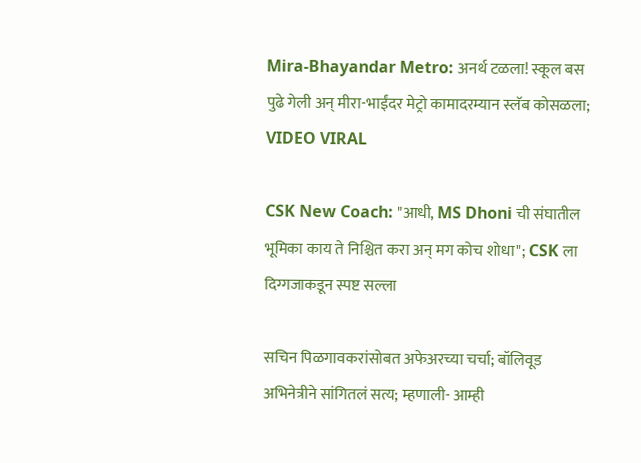Mira-Bhayandar Metro: अनर्थ टळला! स्कूल बस पुढे गेली अन् मीरा-भाईंदर मेट्रो कामादरम्यान स्लॅब कोसळला; VIDEO VIRAL

CSK New Coach: "आधी, MS Dhoni ची संघातील भूमिका काय ते निश्चित करा अन् मग कोच शोधा"; CSK ला दिग्गजाकडून स्पष्ट सल्ला

सचिन पिळगावकरांसोबत अफेअरच्या चर्चा; बॉलिवूड अभिनेत्रीने सांगितलं सत्य; म्हणाली- आम्ही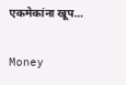एकमेकांना खूप...

Money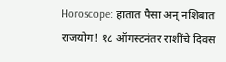Horoscope: हातात पैसा अन् नशिबात राजयोग! १८ ऑगस्टनंतर राशींचे दिवस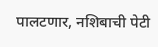पालटणार, नशिबाची पेटी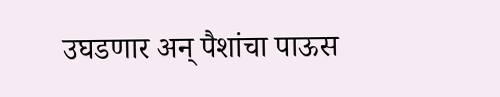उघडणार अन् पैशांचा पाऊस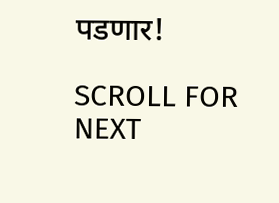पडणार!

SCROLL FOR NEXT